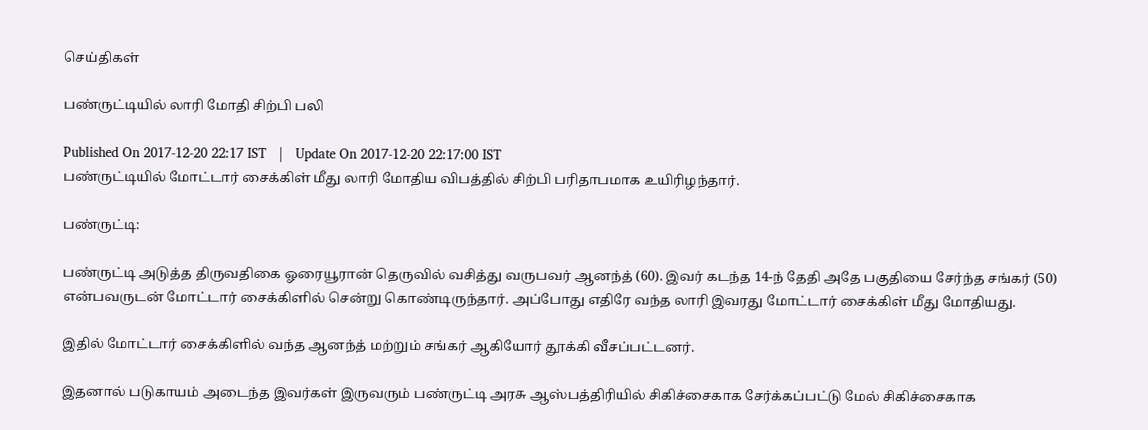செய்திகள்

பண்ருட்டியில் லாரி மோதி சிற்பி பலி

Published On 2017-12-20 22:17 IST   |   Update On 2017-12-20 22:17:00 IST
பண்ருட்டியில் மோட்டார் சைக்கிள் மீது லாரி மோதிய விபத்தில் சிற்பி பரிதாபமாக உயிரிழந்தார்.

பண்ருட்டி:

பண்ருட்டி அடுத்த திருவதிகை ஓரையூரான் தெருவில் வசித்து வருபவர் ஆனந்த் (60). இவர் கடந்த 14-ந் தேதி அதே பகுதியை சேர்ந்த சங்கர் (50) என்பவருடன் மோட்டார் சைக்கிளில் சென்று கொண்டிருந்தார். அப்போது எதிரே வந்த லாரி இவரது மோட்டார் சைக்கிள் மீது மோதியது.

இதில் மோட்டார் சைக்கிளில் வந்த ஆனந்த் மற்றும் சங்கர் ஆகியோர் தூக்கி வீசப்பட்டனர்.

இதனால் படுகாயம் அடைந்த இவர்கள் இருவரும் பண்ருட்டி அரசு ஆஸ்பத்திரியில் சிகிச்சைகாக சேர்க்கப்பட்டு மேல் சிகிச்சைகாக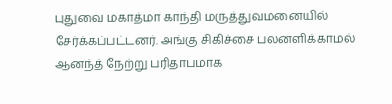புதுவை மகாத்மா காந்தி மருத்துவமனையில் சேர்க்கப்பட்டனர். அங்கு சிகிச்சை பலனளிக்காமல் ஆனந்த் நேற்று பரிதாபமாக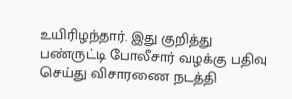உயிரிழந்தார். இது குறித்து பண்ருட்டி போலீசார் வழக்கு பதிவு செய்து விசாரணை நடத்தி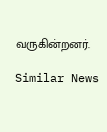வருகின்றனர்.

Similar News